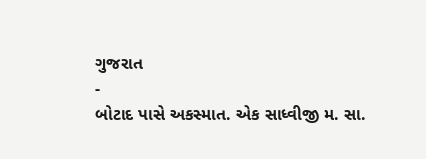ગુજરાત
-
બોટાદ પાસે અકસ્માત. એક સાધ્વીજી મ. સા.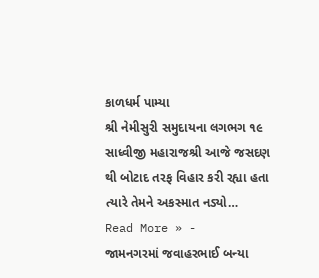કાળધર્મ પામ્યા
શ્રી નેમીસુરી સમુદાયના લગભગ ૧૯ સાધ્વીજી મહારાજશ્રી આજે જસદણ થી બોટાદ તરફ વિહાર કરી રહ્યા હતા ત્યારે તેમને અકસ્માત નડ્યો…
Read More » -
જામનગરમાં જવાહરભાઈ બન્યા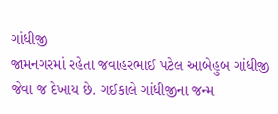ગાંધીજી
જામનગરમાં રહેતા જવાહરભાઈ પટેલ આબેહુબ ગાંધીજી જેવા જ દેખાય છે. ગઈકાલે ગાંધીજીના જન્મ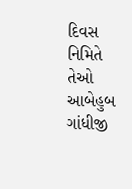દિવસ નિમિતે તેઓ આબેહુબ ગાંધીજી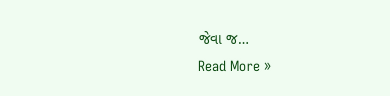જેવા જ…
Read More »